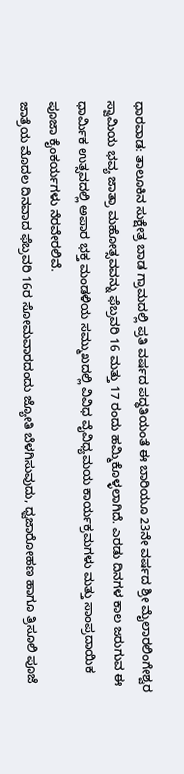ಧಾರವಾಡ: ತಾಲೂಕಿನ ಸುಕ್ಷೇತ್ರ ಬಾಡ ಗ್ರಾಮದಲ್ಲಿ ಪ್ರತಿ ವರ್ಷದ ಪದ್ಧತಿಯಂತೆ ಈ ಬಾರಿಯೂ 23ನೇ ವರ್ಷದ ಶ್ರೀ ಮೈಲಾರಲಿಂಗೇಶ್ವರ ಸ್ವಾಮಿಯ ಭವ್ಯ ಜಾತ್ರಾ ಮಹೋತ್ಸವವನ್ನು ಫೆಬ್ರವರಿ 16 ಮತ್ತು 17 ರಂದು ಹಮ್ಮಿಕೊಳ್ಳಲಾಗಿದೆ. ಎರಡು ದಿನಗಳ ಕಾಲ ಜರುಗುವ ಈ ಧಾರ್ಮಿಕ ಉತ್ಸವದಲ್ಲಿ ಅಪಾರ ಭಕ್ತ ಮಂಡಳಿಯ ಸಮ್ಮುಖದಲ್ಲಿ ವಿವಿಧ ವೈವಿಧ್ಯಮಯ ಕಾರ್ಯಕ್ರಮಗಳು ಮತ್ತು ಸಾಂಪ್ರದಾಯಿಕ ಪೂಜಾ ಕೈಂಕರ್ಯಗಳು ನೆರವೇರಲಿವೆ.
ಜಾತ್ರೆಯ ಮೊದಲ ದಿನವಾದ ಫೆಬ್ರವರಿ 16ರ ಸೋಮವಾರದಂದು ಜ್ಯೋತಿ ಬೆಳಗಿಸುವುದು, ಧ್ವಜಾರೋಹಣ ಹಾಗೂ ತ್ರಿಸೂಲಿ ಪೂಜೆ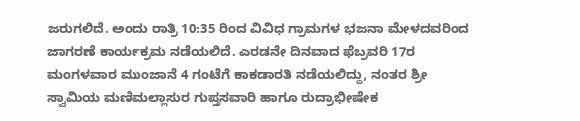ಜರುಗಲಿದೆ. ಅಂದು ರಾತ್ರಿ 10:35 ರಿಂದ ವಿವಿಧ ಗ್ರಾಮಗಳ ಭಜನಾ ಮೇಳದವರಿಂದ ಜಾಗರಣೆ ಕಾರ್ಯಕ್ರಮ ನಡೆಯಲಿದೆ. ಎರಡನೇ ದಿನವಾದ ಫೆಬ್ರವರಿ 17ರ ಮಂಗಳವಾರ ಮುಂಜಾನೆ 4 ಗಂಟೆಗೆ ಕಾಕಡಾರತಿ ನಡೆಯಲಿದ್ದು, ನಂತರ ಶ್ರೀ ಸ್ವಾಮಿಯ ಮಣಿಮಲ್ಲಾಸುರ ಗುಪ್ತಸವಾರಿ ಹಾಗೂ ರುದ್ರಾಭೀಷೇಕ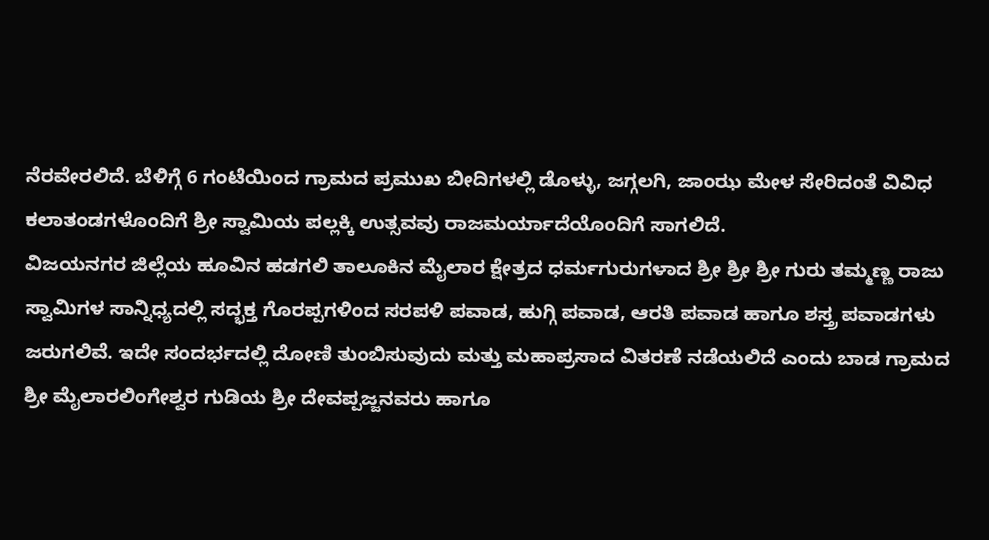ನೆರವೇರಲಿದೆ. ಬೆಳಿಗ್ಗೆ 6 ಗಂಟೆಯಿಂದ ಗ್ರಾಮದ ಪ್ರಮುಖ ಬೀದಿಗಳಲ್ಲಿ ಡೊಳ್ಳು, ಜಗ್ಗಲಗಿ, ಜಾಂಝ ಮೇಳ ಸೇರಿದಂತೆ ವಿವಿಧ ಕಲಾತಂಡಗಳೊಂದಿಗೆ ಶ್ರೀ ಸ್ವಾಮಿಯ ಪಲ್ಲಕ್ಕಿ ಉತ್ಸವವು ರಾಜಮರ್ಯಾದೆಯೊಂದಿಗೆ ಸಾಗಲಿದೆ.
ವಿಜಯನಗರ ಜಿಲ್ಲೆಯ ಹೂವಿನ ಹಡಗಲಿ ತಾಲೂಕಿನ ಮೈಲಾರ ಕ್ಷೇತ್ರದ ಧರ್ಮಗುರುಗಳಾದ ಶ್ರೀ ಶ್ರೀ ಶ್ರೀ ಗುರು ತಮ್ಮಣ್ಣ ರಾಜು ಸ್ವಾಮಿಗಳ ಸಾನ್ನಿಧ್ಯದಲ್ಲಿ ಸದ್ಭಕ್ತ ಗೊರಪ್ಪಗಳಿಂದ ಸರಪಳಿ ಪವಾಡ, ಹುಗ್ಗಿ ಪವಾಡ, ಆರತಿ ಪವಾಡ ಹಾಗೂ ಶಸ್ತ್ರ ಪವಾಡಗಳು ಜರುಗಲಿವೆ. ಇದೇ ಸಂದರ್ಭದಲ್ಲಿ ದೋಣಿ ತುಂಬಿಸುವುದು ಮತ್ತು ಮಹಾಪ್ರಸಾದ ವಿತರಣೆ ನಡೆಯಲಿದೆ ಎಂದು ಬಾಡ ಗ್ರಾಮದ ಶ್ರೀ ಮೈಲಾರಲಿಂಗೇಶ್ವರ ಗುಡಿಯ ಶ್ರೀ ದೇವಪ್ಪಜ್ಜನವರು ಹಾಗೂ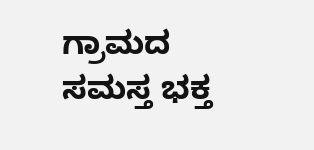ಗ್ರಾಮದ ಸಮಸ್ತ ಭಕ್ತ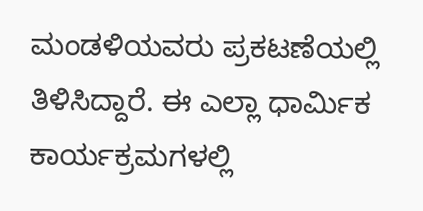ಮಂಡಳಿಯವರು ಪ್ರಕಟಣೆಯಲ್ಲಿ ತಿಳಿಸಿದ್ದಾರೆ. ಈ ಎಲ್ಲಾ ಧಾರ್ಮಿಕ ಕಾರ್ಯಕ್ರಮಗಳಲ್ಲಿ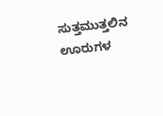ಸುತ್ತಮುತ್ತಲಿನ ಊರುಗಳ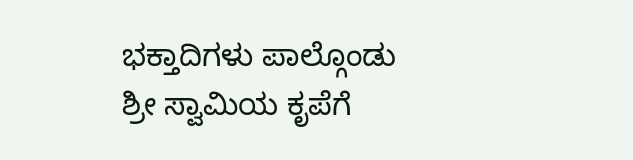ಭಕ್ತಾದಿಗಳು ಪಾಲ್ಗೊಂಡು ಶ್ರೀ ಸ್ವಾಮಿಯ ಕೃಪೆಗೆ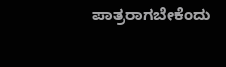ಪಾತ್ರರಾಗಬೇಕೆಂದು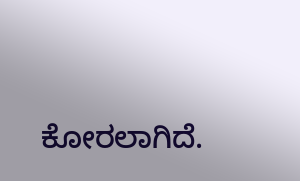ಕೋರಲಾಗಿದೆ.